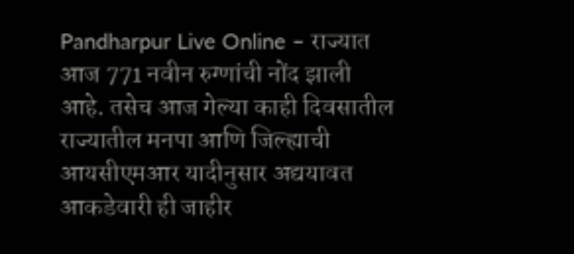Pandharpur Live Online – राज्यात आज 771 नवीन रुग्णांची नोंद झाली आहे. तसेच आज गेल्या काही दिवसातील राज्यातील मनपा आणि जिल्ह्याची आयसीएमआर यादीनुसार अद्ययावत आकडेवारी ही जाहीर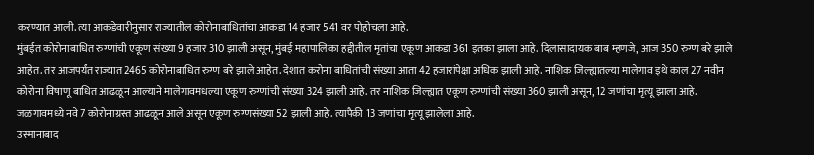करण्यात आली. त्या आकडेवारीनुसार राज्यातील कोरोनाबाधितांचा आकडा 14 हजार 541 वर पोहोचला आहे.
मुंबईत कोरोनाबाधित रुग्णांची एकूण संख्या 9 हजार 310 झाली असून, मुंबई महापालिका हद्दीतील मृतांचा एकूण आकडा 361 इतका झाला आहे. दिलासादायक बाब म्हणजे, आज 350 रुग्ण बरे झाले आहेत. तर आजपर्यंत राज्यात 2465 कोरोनाबाधित रुग्ण बरे झाले आहेत. देशात करोना बाधितांची संख्या आता 42 हजारांपेक्षा अधिक झाली आहे. नाशिक जिल्ह्यातल्या मालेगाव इथे काल 27 नवीन कोरोना विषाणू बाधित आढळून आल्याने मालेगावमधल्या एकूण रुग्णांची संख्या 324 झाली आहे. तर नाशिक जिल्ह्यात एकूण रुग्णांची संख्या 360 झाली असून, 12 जणांचा मृत्यू झाला आहे. जळगावमध्ये नवे 7 कोरोनाग्रस्त आढळून आले असून एकूण रुग्णसंख्या 52 झाली आहे. त्यापैकी 13 जणांचा मृत्यू झालेला आहे.
उस्मानाबाद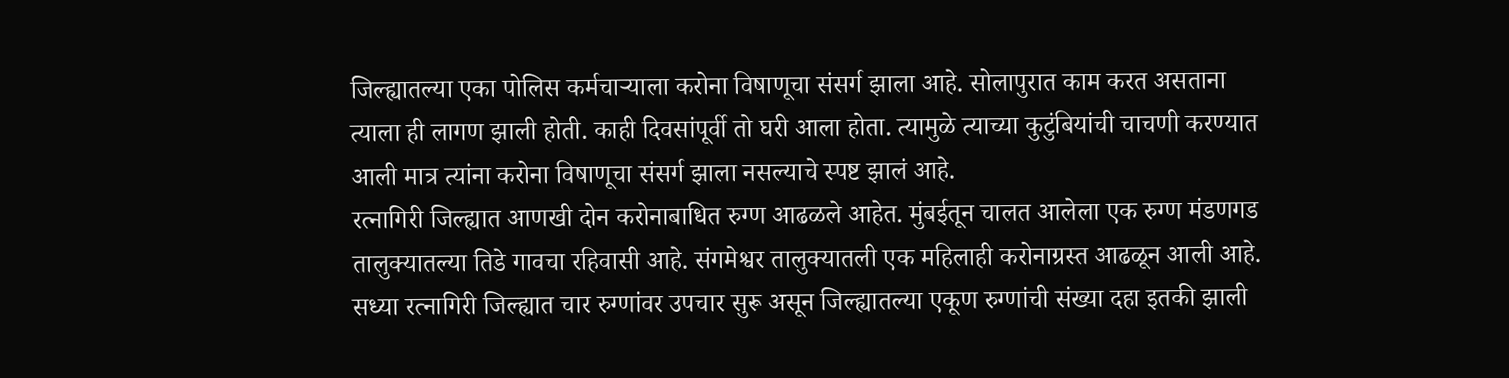जिल्ह्यातल्या एका पोलिस कर्मचाऱ्याला करोना विषाणूचा संसर्ग झाला आहे. सोलापुरात काम करत असताना त्याला ही लागण झाली होती. काही दिवसांपूर्वी तो घरी आला होता. त्यामुळे त्याच्या कुटुंबियांची चाचणी करण्यात आली मात्र त्यांना करोना विषाणूचा संसर्ग झाला नसल्याचे स्पष्ट झालं आहे.
रत्नागिरी जिल्ह्यात आणखी दोन करोनाबाधित रुग्ण आढळले आहेत. मुंबईतून चालत आलेला एक रुग्ण मंडणगड तालुक्यातल्या तिडे गावचा रहिवासी आहे. संगमेश्वर तालुक्यातली एक महिलाही करोनाग्रस्त आढळून आली आहे. सध्या रत्नागिरी जिल्ह्यात चार रुग्णांवर उपचार सुरू असून जिल्ह्यातल्या एकूण रुग्णांची संख्या दहा इतकी झाली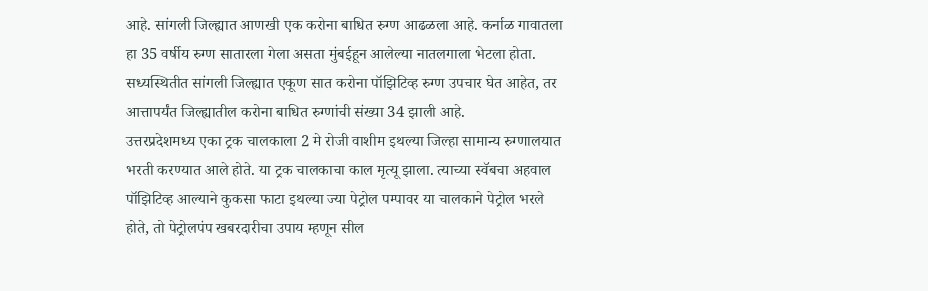आहे. सांगली जिल्ह्यात आणखी एक करोना बाधित रुग्ण आढळला आहे. कर्नाळ गावातला हा 35 वर्षीय रुग्ण सातारला गेला असता मुंबईहून आलेल्या नातलगाला भेटला होता. सध्यस्थितीत सांगली जिल्ह्यात एकूण सात करोना पॉझिटिव्ह रुग्ण उपचार घेत आहेत, तर आत्तापर्यंत जिल्ह्यातील करोना बाधित रुग्णांची संख्या 34 झाली आहे.
उत्तरप्रदेशमध्य एका ट्रक चालकाला 2 मे रोजी वाशीम इथल्या जिल्हा सामान्य रुग्णालयात भरती करण्यात आले होते. या ट्रक चालकाचा काल मृत्यू झाला. त्याच्या स्वॅबचा अहवाल पॉझिटिव्ह आल्याने कुकसा फाटा इथल्या ज्या पेट्रोल पम्पावर या चालकाने पेट्रोल भरले होते, तो पेट्रोलपंप खबरदारीचा उपाय म्हणून सील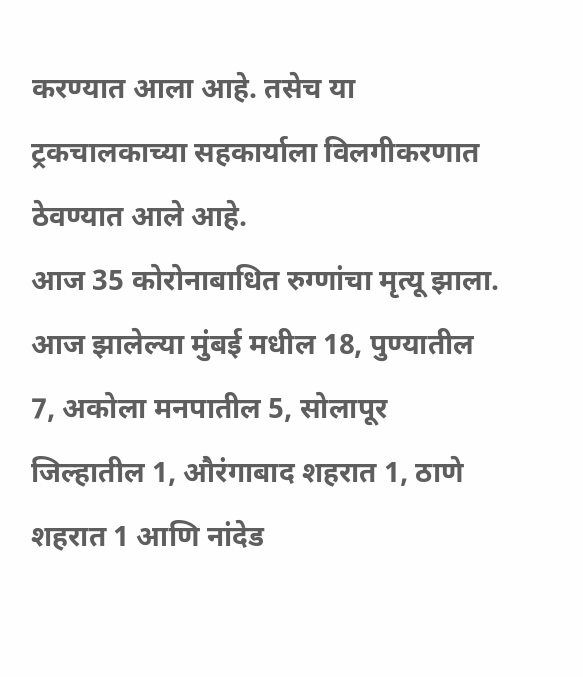करण्यात आला आहे. तसेच या ट्रकचालकाच्या सहकार्याला विलगीकरणात ठेवण्यात आले आहे.
आज 35 कोरोनाबाधित रुग्णांचा मृत्यू झाला. आज झालेल्या मुंबई मधील 18, पुण्यातील 7, अकोला मनपातील 5, सोलापूर जिल्हातील 1, औरंगाबाद शहरात 1, ठाणे शहरात 1 आणि नांदेड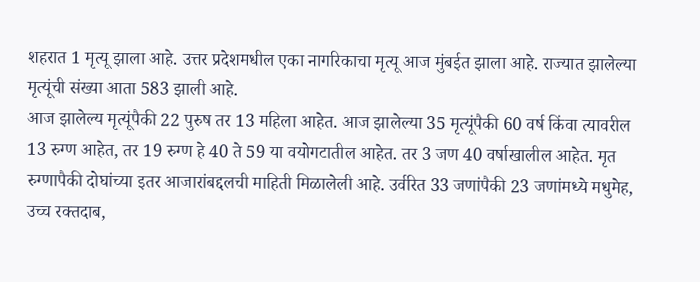शहरात 1 मृत्यू झाला आहे. उत्तर प्रदेशमधील एका नागरिकाचा मृत्यू आज मुंबईत झाला आहे. राज्यात झालेल्या मृत्यूंची संख्या आता 583 झाली आहे.
आज झालेल्य मृत्यूंपैकी 22 पुरुष तर 13 महिला आहेत. आज झालेल्या 35 मृत्यूंपैकी 60 वर्ष किंवा त्यावरील 13 रुग्ण आहेत, तर 19 रुग्ण हे 40 ते 59 या वयोगटातील आहेत. तर 3 जण 40 वर्षाखालील आहेत. मृत रुग्णापैकी दोघांच्या इतर आजारांबद्दलची माहिती मिळालेली आहे. उर्वरित 33 जणांपैकी 23 जणांमध्ये मधुमेह, उच्च रक्तदाब,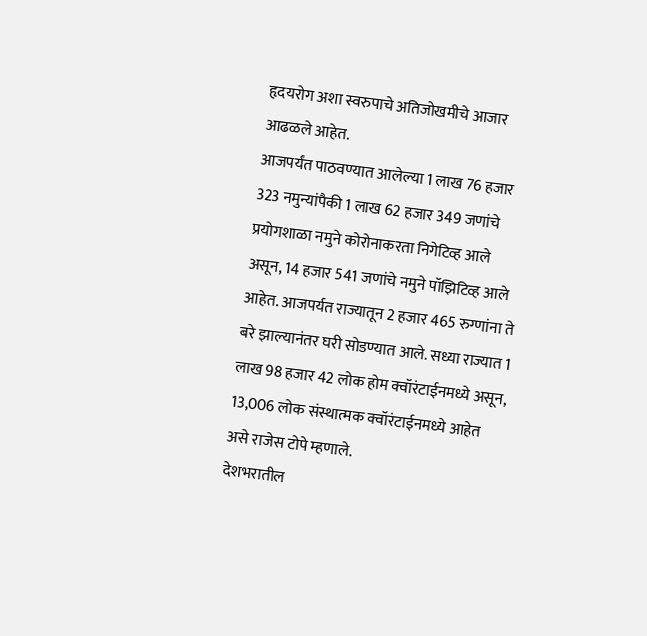हृदयरोग अशा स्वरुपाचे अतिजोखमीचे आजार आढळले आहेत.
आजपर्यंत पाठवण्यात आलेल्या 1 लाख 76 हजार 323 नमुन्यांपैकी 1 लाख 62 हजार 349 जणांचे प्रयोगशाळा नमुने कोरोनाकरता निगेटिव्ह आले असून, 14 हजार 541 जणांचे नमुने पॉझिटिव्ह आले आहेत. आजपर्यत राज्यातून 2 हजार 465 रुग्णांना ते बरे झाल्यानंतर घरी सोडण्यात आले. सध्या राज्यात 1 लाख 98 हजार 42 लोक होम क्वॉरंटाईनमध्ये असून, 13,006 लोक संस्थात्मक क्वॉरंटाईनमध्ये आहेत असे राजेस टोपे म्हणाले.
देशभरातील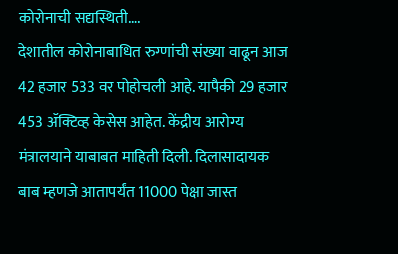कोरोनाची सद्यस्थिती….
देशातील कोरोनाबाधित रुग्णांची संख्या वाढून आज 42 हजार 533 वर पोहोचली आहे. यापैकी 29 हजार 453 ॲक्टिव्ह केसेस आहेत. केंद्रीय आरोग्य मंत्रालयाने याबाबत माहिती दिली. दिलासादायक बाब म्हणजे आतापर्यंत 11000 पेक्षा जास्त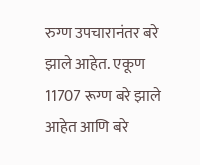रुग्ण उपचारानंतर बरे झाले आहेत. एकूण 11707 रूग्ण बरे झाले आहेत आणि बरे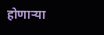होणाऱ्या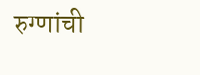रुग्णांची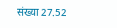संख्या 27.52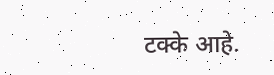टक्के आहे.